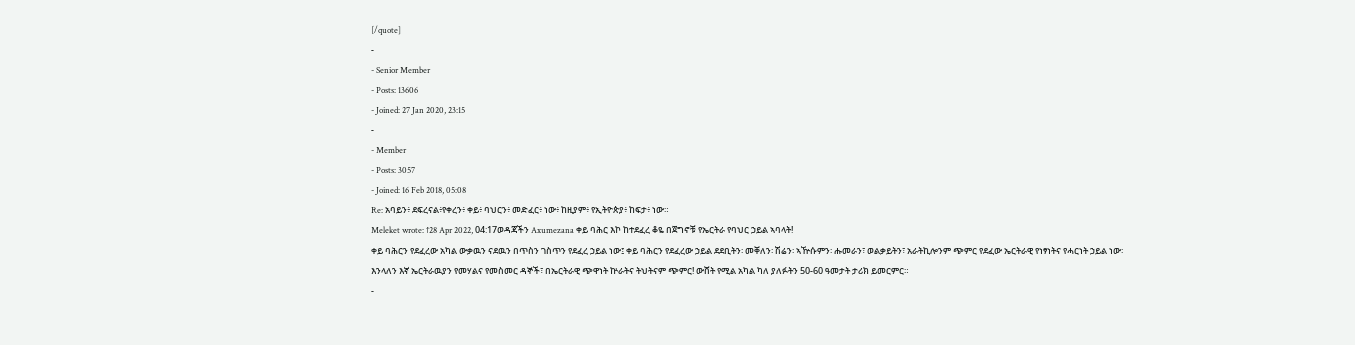[/quote]
-
- Senior Member
- Posts: 13606
- Joined: 27 Jan 2020, 23:15
-
- Member
- Posts: 3057
- Joined: 16 Feb 2018, 05:08
Re: አባይን፥ ደፍረናል፥የቀረን፥ ቀይ፥ ባህርን፥ መድፈር፥ ነው፥ ከዚያም፥ የኢትዮጵያ፥ ከፍታ፥ ነው።
Meleket wrote: ↑28 Apr 2022, 04:17ወዳጃችን Axumezana ቀይ ባሕር እኮ ከተደፈረ ቆዬ በጀግኖቹ የኤርትራ የባህር ኃይል ኣባላት!
ቀይ ባሕርን የደፈረው አካል ውቃዉን ናደዉን በጥስን ገስጥን የደፈረ ኃይል ነው፤ ቀይ ባሕርን የደፈረው ኃይል ደደቢትን፡ መቐለን፡ ሽሬን፡ ኣዅሱምን፡ ሑመራን፣ ወልቃይትን፣ አራትኪሎንም ጭምር የደፈው ኤርትራዊ የነፃነትና የሓርነት ኃይል ነው፡ እንላለን እኛ ኤርትራዉያን የመሃልና የመስመር ዳኞች፣ በኤርትራዊ ጭዋነት ኵራትና ትህትናም ጭምር! ውሸት የሚል አካል ካለ ያለፉትን 50-60 ዓመታት ታሪክ ይመርምር።
-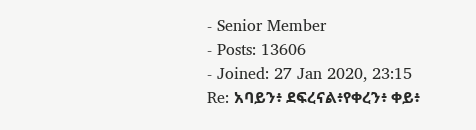- Senior Member
- Posts: 13606
- Joined: 27 Jan 2020, 23:15
Re: አባይን፥ ደፍረናል፥የቀረን፥ ቀይ፥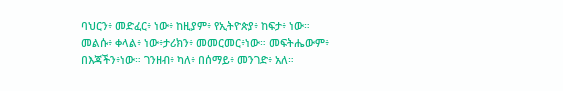ባህርን፥ መድፈር፥ ነው፥ ከዚያም፥ የኢትዮጵያ፥ ከፍታ፥ ነው።
መልሱ፥ ቀላል፥ ነው፥ታሪክን፥ መመርመር፥ነው። መፍትሔውም፥ በእጃችን፥ነው። ገንዘብ፥ ካለ፥ በሰማይ፥ መንገድ፥ አለ።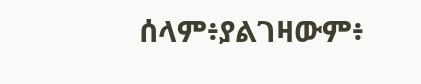ሰላም፥ያልገዛውም፥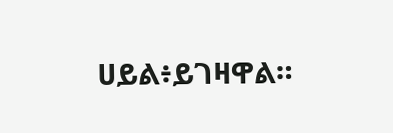ሀይል፥ይገዛዋል።